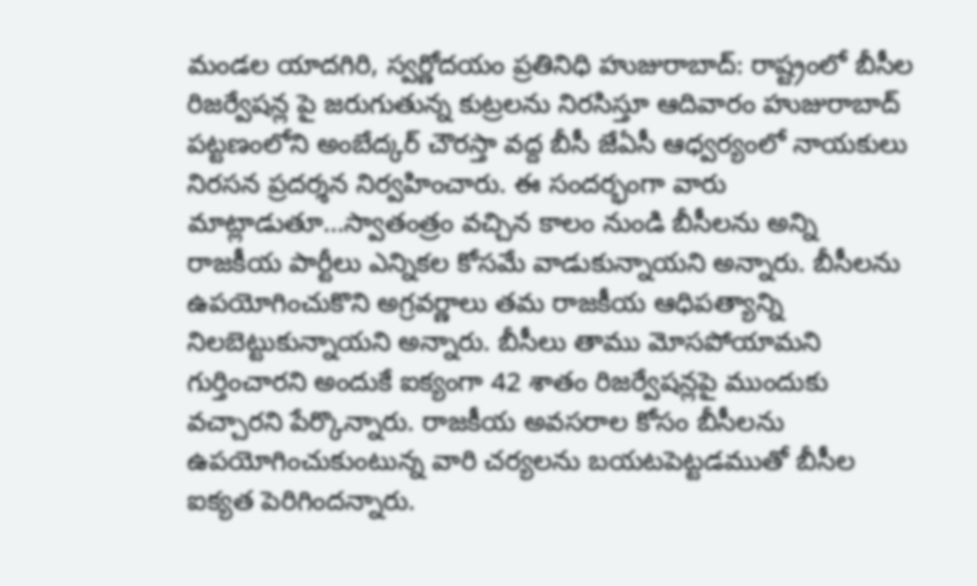మండల యాదగిరి, స్వర్ణోదయం ప్రతినిధి హుజురాబాద్: రాష్ట్రంలో బీసీల రిజర్వేషన్ల పై జరుగుతున్న కుట్రలను నిరసిస్తూ ఆదివారం హుజురాబాద్ పట్టణంలోని అంబేద్కర్ చౌరస్తా వద్ద బీసీ జేఏసీ ఆధ్వర్యంలో నాయకులు నిరసన ప్రదర్శన నిర్వహించారు. ఈ సందర్భంగా వారు మాట్లాడుతూ…స్వాతంత్రం వచ్చిన కాలం నుండి బీసీలను అన్ని రాజకీయ పార్టీలు ఎన్నికల కోసమే వాడుకున్నాయని అన్నారు. బీసీలను ఉపయోగించుకొని అగ్రవర్ణాలు తమ రాజకీయ ఆధిపత్యాన్ని నిలబెట్టుకున్నాయని అన్నారు. బీసీలు తాము మోసపోయామని గుర్తించారని అందుకే ఐక్యంగా 42 శాతం రిజర్వేషన్లపై ముందుకు వచ్చారని పేర్కొన్నారు. రాజకీయ అవసరాల కోసం బీసీలను ఉపయోగించుకుంటున్న వారి చర్యలను బయటపెట్టడముతో బీసీల ఐక్యత పెరిగిందన్నారు.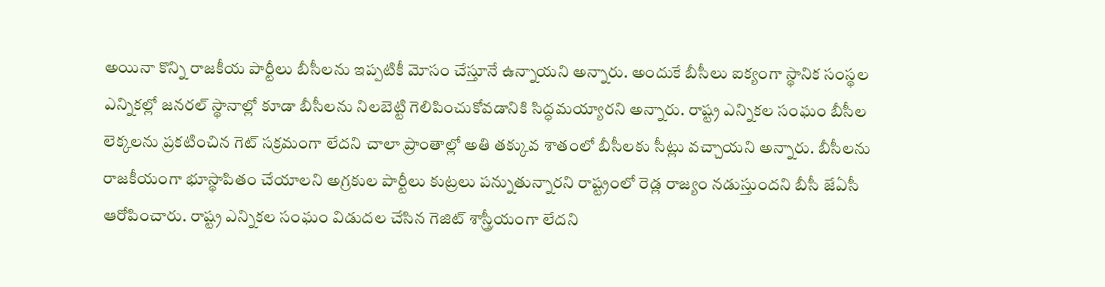అయినా కొన్ని రాజకీయ పార్టీలు బీసీలను ఇప్పటికీ మోసం చేస్తూనే ఉన్నాయని అన్నారు. అందుకే బీసీలు ఐక్యంగా స్థానిక సంస్థల ఎన్నికల్లో జనరల్ స్థానాల్లో కూడా బీసీలను నిలబెట్టి గెలిపించుకోవడానికి సిద్ధమయ్యారని అన్నారు. రాష్ట్ర ఎన్నికల సంఘం బీసీల లెక్కలను ప్రకటించిన గెట్ సక్రమంగా లేదని చాలా ప్రాంతాల్లో అతి తక్కువ శాతంలో బీసీలకు సీట్లు వచ్చాయని అన్నారు. బీసీలను రాజకీయంగా భూస్థాపితం చేయాలని అగ్రకుల పార్టీలు కుట్రలు పన్నుతున్నారని రాష్ట్రంలో రెడ్ల రాజ్యం నడుస్తుందని బీసీ జేఏసీ ఆరోపించారు. రాష్ట్ర ఎన్నికల సంఘం విడుదల చేసిన గెజిట్ శాస్త్రీయంగా లేదని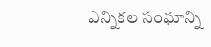ఎన్నికల సంఘాన్ని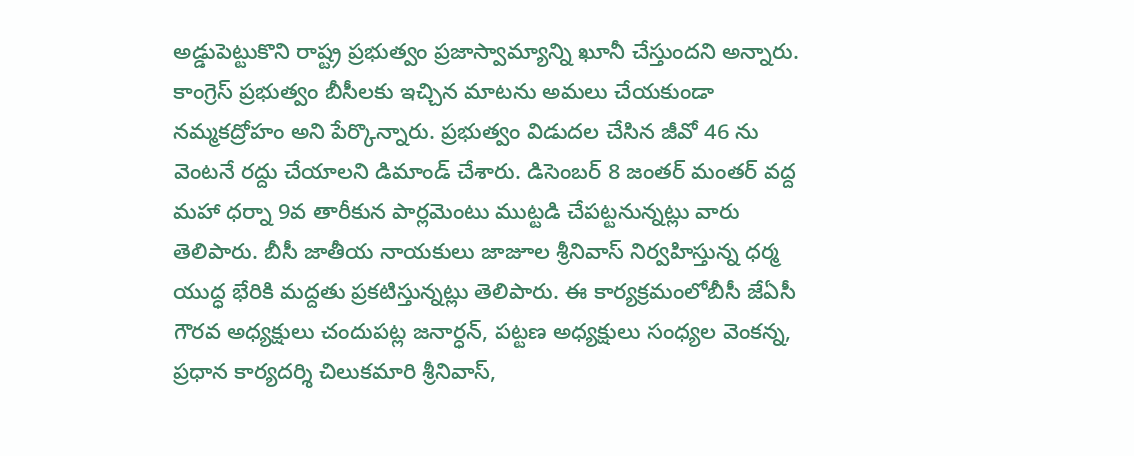అడ్డుపెట్టుకొని రాష్ట్ర ప్రభుత్వం ప్రజాస్వామ్యాన్ని ఖూనీ చేస్తుందని అన్నారు. కాంగ్రెస్ ప్రభుత్వం బీసీలకు ఇచ్చిన మాటను అమలు చేయకుండా నమ్మకద్రోహం అని పేర్కొన్నారు. ప్రభుత్వం విడుదల చేసిన జీవో 46 ను వెంటనే రద్దు చేయాలని డిమాండ్ చేశారు. డిసెంబర్ 8 జంతర్ మంతర్ వద్ద మహా ధర్నా 9వ తారీకున పార్లమెంటు ముట్టడి చేపట్టనున్నట్లు వారు తెలిపారు. బీసీ జాతీయ నాయకులు జాజూల శ్రీనివాస్ నిర్వహిస్తున్న ధర్మ యుద్ధ భేరికి మద్దతు ప్రకటిస్తున్నట్లు తెలిపారు. ఈ కార్యక్రమంలోబీసీ జేఏసీ గౌరవ అధ్యక్షులు చందుపట్ల జనార్ధన్, పట్టణ అధ్యక్షులు సంధ్యల వెంకన్న, ప్రధాన కార్యదర్శి చిలుకమారి శ్రీనివాస్,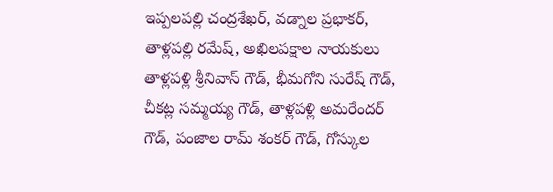ఇప్పలపల్లి చంద్రశేఖర్, వడ్నాల ప్రభాకర్,
తాళ్లపల్లి రమేష్, అఖిలపక్షాల నాయకులు తాళ్లపళ్లి శ్రీనివాస్ గౌడ్, భీమగోని సురేష్ గౌడ్, చీకట్ల సమ్మయ్య గౌడ్, తాళ్లపళ్లి అమరేందర్ గౌడ్, పంజాల రామ్ శంకర్ గౌడ్, గోస్కుల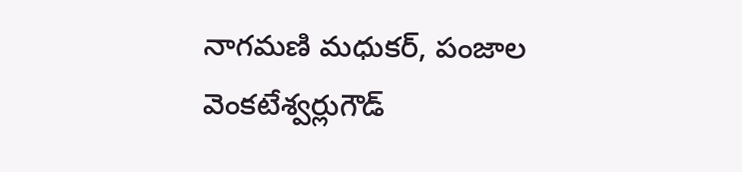నాగమణి మధుకర్, పంజాల వెంకటేశ్వర్లుగౌడ్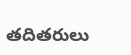తదితరులు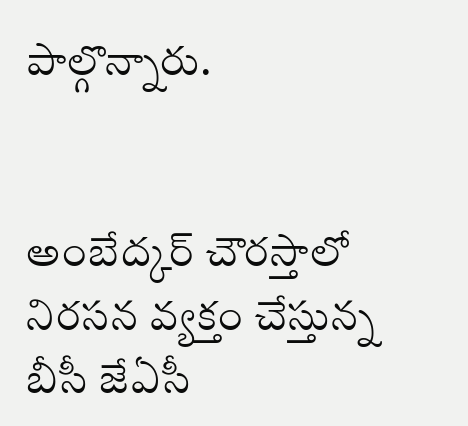పాల్గొన్నారు.


అంబేద్కర్ చౌరస్తాలో నిరసన వ్యక్తం చేస్తున్న బీసీ జేఏసీ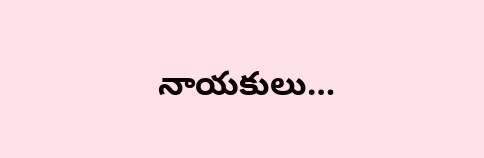నాయకులు…